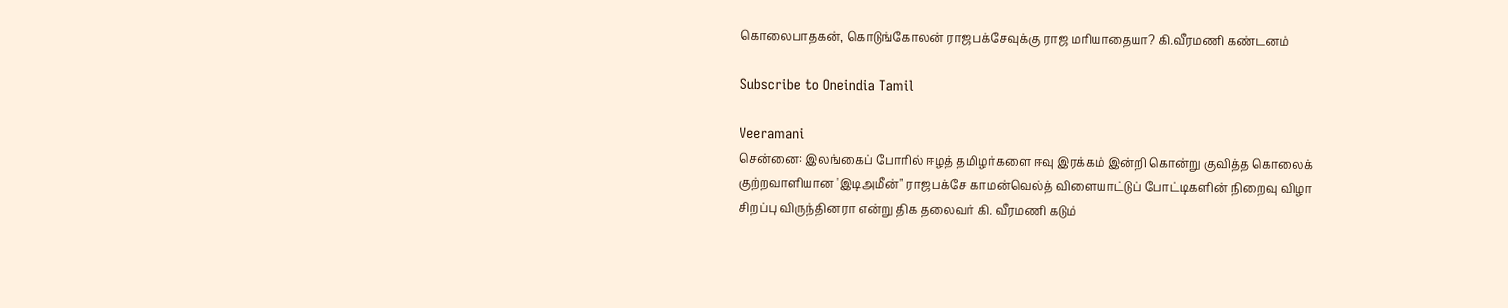கொலைபாதகன், கொடுங்கோலன் ராஜபக்சேவுக்கு ராஜ மரியாதையா? கி.வீரமணி கண்டனம்

Subscribe to Oneindia Tamil

Veeramani
சென்னை: இலங்கைப் போரில் ஈழத் தமிழர்களை ஈவு இரக்கம் இன்றி கொன்று குவித்த கொலைக் குற்றவாளியான 'இடிஅமீன்" ராஜபக்சே காமன்வெல்த் விளையாட்டுப் போட்டிகளின் நிறைவு விழா சிறப்பு விருந்தினரா என்று திக தலைவர் கி. வீரமணி கடும்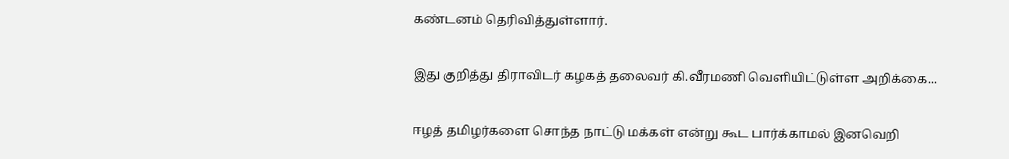கண்டனம் தெரிவித்துள்ளார்.

இது குறித்து திராவிடர் கழகத் தலைவர் கி.வீரமணி வெளியிட்டுள்ள அறிக்கை...

ஈழத் தமிழர்களை சொந்த நாட்டு மக்கள் என்று கூட பார்க்காமல் இனவெறி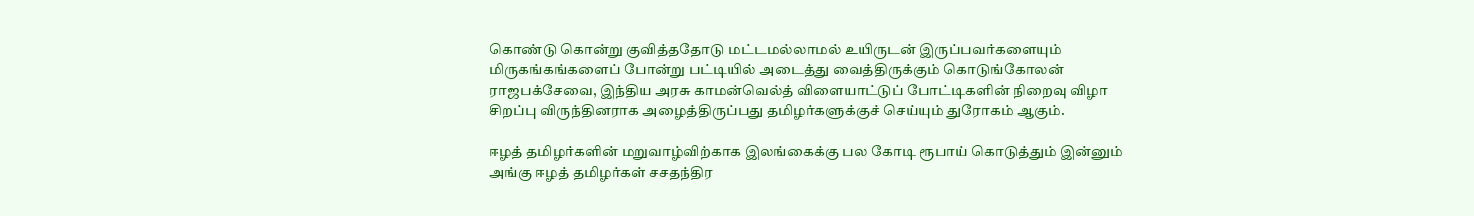கொண்டு கொன்று குவித்ததோடு மட்டமல்லாமல் உயிருடன் இருப்பவர்களையும் மிருகங்கங்களைப் போன்று பட்டியில் அடைத்து வைத்திருக்கும் கொடுங்கோலன் ராஜபக்சேவை, இந்திய அரசு காமன்வெல்த் விளையாட்டுப் போட்டிகளின் நிறைவு விழா சிறப்பு விருந்தினராக அழைத்திருப்பது தமிழர்களுக்குச் செய்யும் துரோகம் ஆகும்.

ஈழத் தமிழர்களின் மறுவாழ்விற்காக இலங்கைக்கு பல கோடி ரூபாய் கொடுத்தும் இன்னும் அங்கு ஈழத் தமிழர்கள் சசதந்திர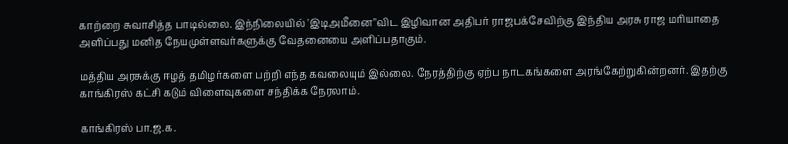காற்றை சுவாசித்த பாடில்லை. இந்நிலையில் 'இடிஅமீனை"விட இழிவான அதிபர் ராஜபக்சேவிற்கு இந்திய அரசு ராஜ மரியாதை அளிப்பது மனித நேயமுள்ளவர்களுக்கு வேதனையை அளிப்பதாகும்.

மத்திய அரசுக்கு ஈழத் தமிழர்களை பற்றி எந்த கவலையும் இல்லை. நேரத்திற்கு ஏற்ப நாடகங்களை அரங்கேற்றுகின்றனர். இதற்கு காங்கிரஸ் கட்சி கடும் விளைவுகளை சந்திக்க நேரலாம்.

காங்கிரஸ் பா.ஜ.க.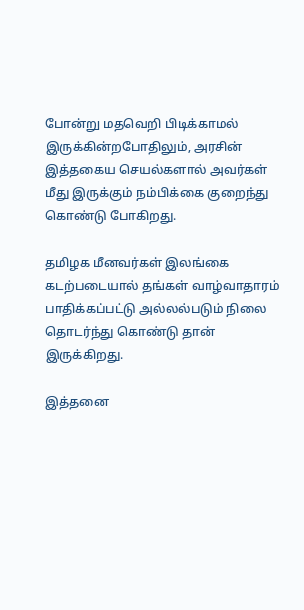போன்று மதவெறி பிடிக்காமல் இருக்கின்றபோதிலும், அரசின் இத்தகைய செயல்களால் அவர்கள் மீது இருக்கும் நம்பிக்கை குறைந்து கொண்டு போகிறது.

தமிழக மீனவர்கள் இலங்கை கடற்படையால் தங்கள் வாழ்வாதாரம் பாதிக்கப்பட்டு அல்லல்படும் நிலை தொடர்ந்து கொண்டு தான் இருக்கிறது.

இத்தனை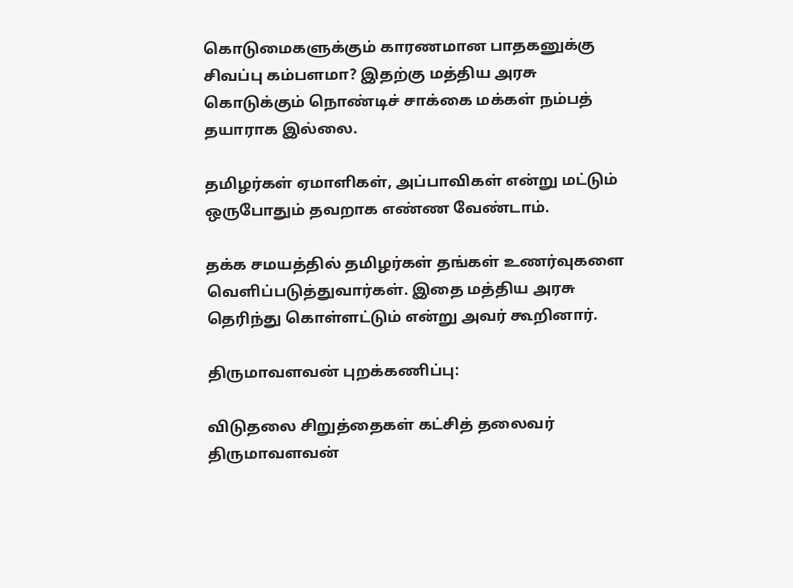கொடுமைகளுக்கும் காரணமான பாதகனுக்கு சிவப்பு கம்பளமா? இதற்கு மத்திய அரசு கொடுக்கும் நொண்டிச் சாக்கை மக்கள் நம்பத் தயாராக இல்லை.

தமிழர்கள் ஏமாளிகள், அப்பாவிகள் என்று மட்டும் ஒருபோதும் தவறாக எண்ண வேண்டாம்.

தக்க சமயத்தில் தமிழர்கள் தங்கள் உணர்வுகளை வெளிப்படுத்துவார்கள். இதை மத்திய அரசு தெரிந்து கொள்ளட்டும் என்று அவர் கூறினார்.

திருமாவளவன் புறக்கணிப்பு:

விடுதலை சிறுத்தைகள் கட்சித் தலைவர் திருமாவளவன்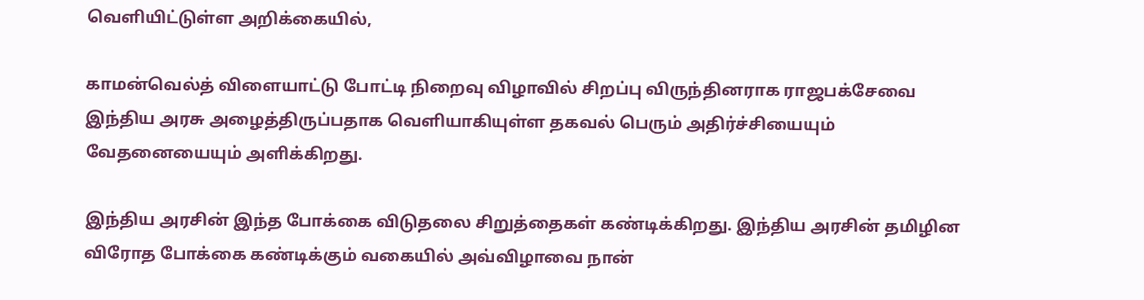வெளியிட்டுள்ள அறிக்கையில்,

காமன்வெல்த் விளையாட்டு போட்டி நிறைவு விழாவில் சிறப்பு விருந்தினராக ராஜபக்சேவை இந்திய அரசு அழைத்திருப்பதாக வெளியாகியுள்ள தகவல் பெரும் அதிர்ச்சியையும் வேதனையையும் அளிக்கிறது.

இந்திய அரசின் இந்த போக்கை விடுதலை சிறுத்தைகள் கண்டிக்கிறது. இந்திய அரசின் தமிழின விரோத போக்கை கண்டிக்கும் வகையில் அவ்விழாவை நான்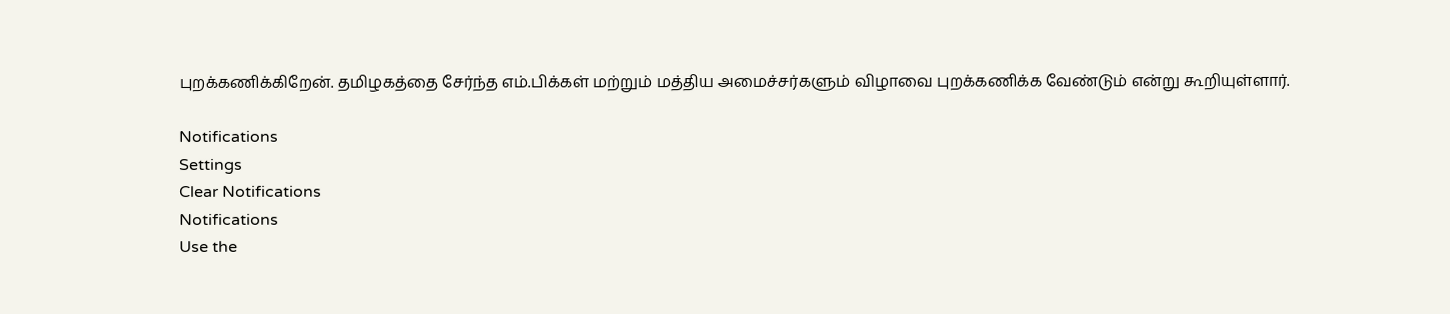புறக்கணிக்கிறேன். தமிழகத்தை சேர்ந்த எம்.பிக்கள் மற்றும் மத்திய அமைச்சர்களும் விழாவை புறக்கணிக்க வேண்டும் என்று கூறியுள்ளார்.

Notifications
Settings
Clear Notifications
Notifications
Use the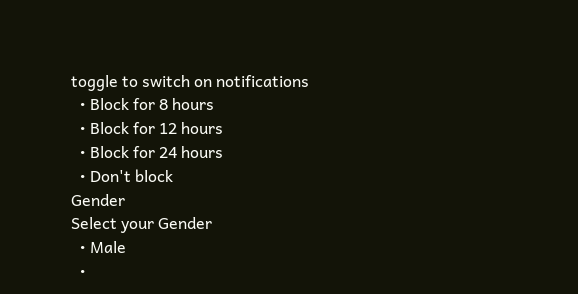toggle to switch on notifications
  • Block for 8 hours
  • Block for 12 hours
  • Block for 24 hours
  • Don't block
Gender
Select your Gender
  • Male
  •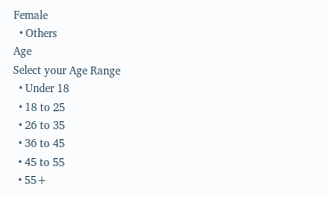Female
  • Others
Age
Select your Age Range
  • Under 18
  • 18 to 25
  • 26 to 35
  • 36 to 45
  • 45 to 55
  • 55+